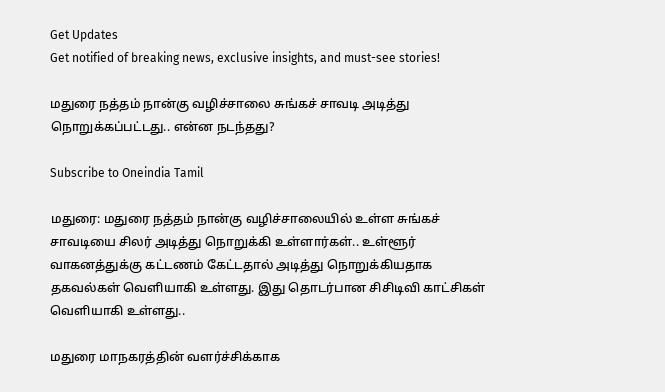Get Updates
Get notified of breaking news, exclusive insights, and must-see stories!

மதுரை நத்தம் நான்கு வழிச்சாலை சுங்கச் சாவடி அடித்து நொறுக்கப்பட்டது.. என்ன நடந்தது?

Subscribe to Oneindia Tamil

மதுரை: மதுரை நத்தம் நான்கு வழிச்சாலையில் உள்ள சுங்கச் சாவடியை சிலர் அடித்து நொறுக்கி உள்ளார்கள்.. உள்ளூர் வாகனத்துக்கு கட்டணம் கேட்டதால் அடித்து நொறுக்கியதாக தகவல்கள் வெளியாகி உள்ளது. இது தொடர்பான சிசிடிவி காட்சிகள் வெளியாகி உள்ளது..

மதுரை மாநகரத்தின் வளர்ச்சிக்காக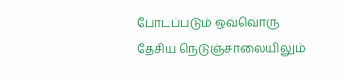போடப்படும் ஒவ்வொரு தேசிய நெடுஞ்சாலையிலும்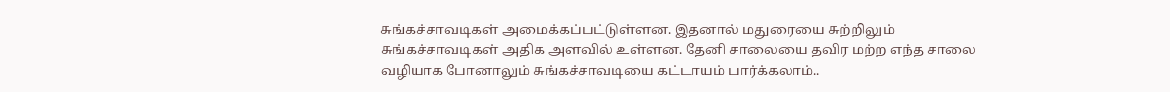சுங்கச்சாவடிகள் அமைக்கப்பட்டுள்ளன. இதனால் மதுரையை சுற்றிலும் சுங்கச்சாவடிகள் அதிக அளவில் உள்ளன. தேனி சாலையை தவிர மற்ற எந்த சாலை வழியாக போனாலும் சுங்கச்சாவடியை கட்டாயம் பார்க்கலாம்..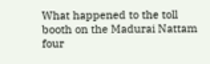What happened to the toll booth on the Madurai Nattam four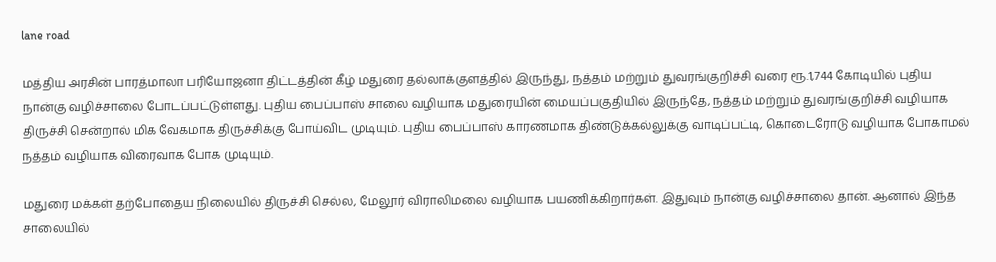lane road

மத்திய அரசின் பாரத்மாலா பரியோஜனா திட்டத்தின் கீழ் மதுரை தல்லாக்குளத்தில் இருந்து, நத்தம் மற்றும் துவரங்குறிச்சி வரை ரூ.1,744 கோடியில் புதிய நான்கு வழிச்சாலை போடப்பட்டுள்ளது. புதிய பைப்பாஸ் சாலை வழியாக மதுரையின் மையப்பகுதியில் இருந்தே, நத்தம் மற்றும் துவரங்குறிச்சி வழியாக திருச்சி சென்றால் மிக வேகமாக திருச்சிக்கு போய்விட முடியும். புதிய பைப்பாஸ் காரணமாக திண்டுக்கல்லுக்கு வாடிப்பட்டி, கொடைரோடு வழியாக போகாமல் நத்தம் வழியாக விரைவாக போக முடியும்.

மதுரை மக்கள் தற்போதைய நிலையில் திருச்சி செல்ல, மேலூர் விராலிமலை வழியாக பயணிக்கிறார்கள். இதுவும் நான்கு வழிச்சாலை தான். ஆனால் இந்த சாலையில்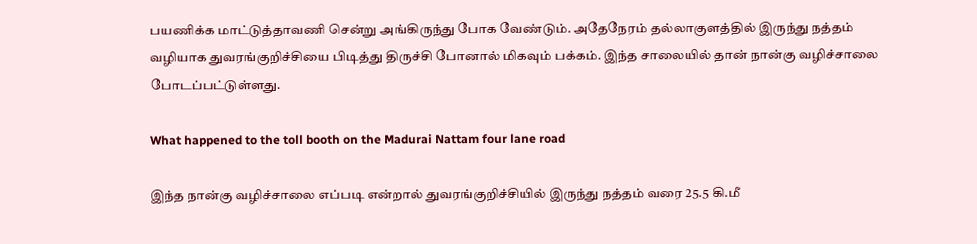பயணிக்க மாட்டுத்தாவணி சென்று அங்கிருந்து போக வேண்டும். அதேநேரம் தல்லாகுளத்தில் இருந்து நத்தம் வழியாக துவரங்குறிச்சியை பிடித்து திருச்சி போனால் மிகவும் பக்கம். இந்த சாலையில் தான் நான்கு வழிச்சாலை போடப்பட்டுள்ளது.

What happened to the toll booth on the Madurai Nattam four lane road

இந்த நான்கு வழிச்சாலை எப்படி என்றால் துவரங்குறிச்சியில் இருந்து நத்தம் வரை 25.5 கி.மீ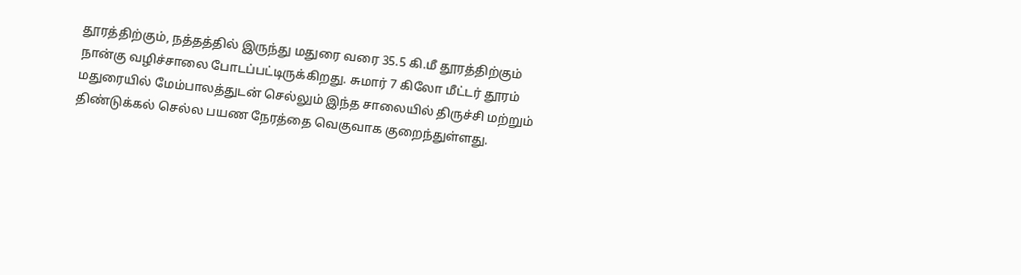தூரத்திற்கும், நத்தத்தில் இருந்து மதுரை வரை 35.5 கி.மீ தூரத்திற்கும் நான்கு வழிச்சாலை போடப்பட்டிருக்கிறது. சுமார் 7 கிலோ மீட்டர் தூரம் மதுரையில் மேம்பாலத்துடன் செல்லும் இந்த சாலையில் திருச்சி மற்றும் திண்டுக்கல் செல்ல பயண நேரத்தை வெகுவாக குறைந்துள்ளது.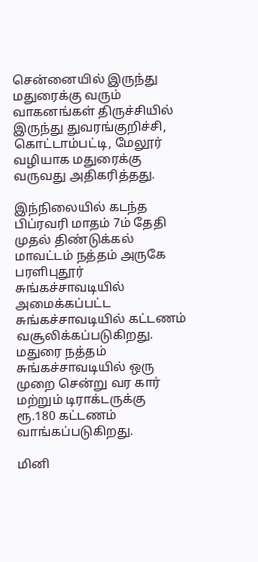சென்னையில் இருந்து மதுரைக்கு வரும் வாகனங்கள் திருச்சியில் இருந்து துவரங்குறிச்சி, கொட்டாம்பட்டி, மேலூர் வழியாக மதுரைக்கு வருவது அதிகரித்தது.

இந்நிலையில் கடந்த பிப்ரவரி மாதம் 7ம் தேதி முதல் திண்டுக்கல் மாவட்டம் நத்தம் அருகே பரளிபுதூர் சுங்கச்சாவடியில் அமைக்கப்பட்ட சுங்கச்சாவடியில் கட்டணம் வசூலிக்கப்படுகிறது. மதுரை நத்தம் சுங்கச்சாவடியில் ஒரு முறை சென்று வர கார் மற்றும் டிராக்டருக்கு ரூ.180 கட்டணம் வாங்கப்படுகிறது.

மினி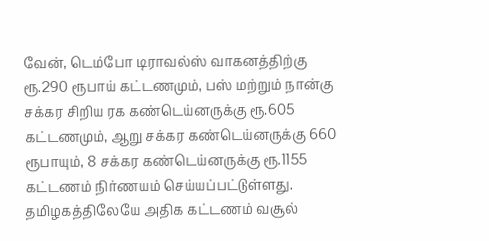வேன், டெம்போ டிராவல்ஸ் வாகனத்திற்கு ரூ.290 ரூபாய் கட்டணமும், பஸ் மற்றும் நான்கு சக்கர சிறிய ரக கண்டெய்னருக்கு ரூ.605 கட்டணமும், ஆறு சக்கர கண்டெய்னருக்கு 660 ரூபாயும், 8 சக்கர கண்டெய்னருக்கு ரூ.1155 கட்டணம் நிர்ணயம் செய்யப்பட்டுள்ளது.
தமிழகத்திலேயே அதிக கட்டணம் வசூல்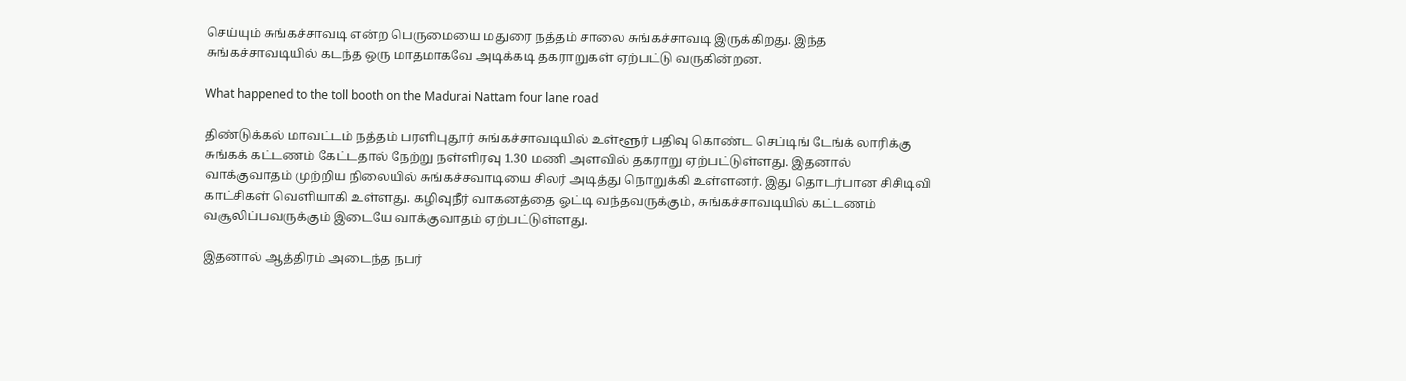செய்யும் சுங்கச்சாவடி என்ற பெருமையை மதுரை நத்தம் சாலை சுங்கச்சாவடி இருக்கிறது. இந்த சுங்கச்சாவடியில் கடந்த ஒரு மாதமாகவே அடிக்கடி தகராறுகள் ஏற்பட்டு வருகின்றன.

What happened to the toll booth on the Madurai Nattam four lane road

திண்டுக்கல் மாவட்டம் நத்தம் பரளிபுதூர் சுங்கச்சாவடியில் உள்ளூர் பதிவு கொண்ட செப்டிங் டேங்க் லாரிக்கு சுங்கக் கட்டணம் கேட்டதால் நேற்று நள்ளிரவு 1.30 மணி அளவில் தகராறு ஏற்பட்டுள்ளது. இதனால் வாக்குவாதம் முற்றிய நிலையில் சுங்கச்சவாடியை சிலர் அடித்து நொறுக்கி உள்ளனர். இது தொடர்பான சிசிடிவி காட்சிகள் வெளியாகி உள்ளது. கழிவுநீர் வாகனத்தை ஓட்டி வந்தவருக்கும், சுங்கச்சாவடியில் கட்டணம் வசூலிப்பவருக்கும் இடையே வாக்குவாதம் ஏற்பட்டுள்ளது.

இதனால் ஆத்திரம் அடைந்த நபர்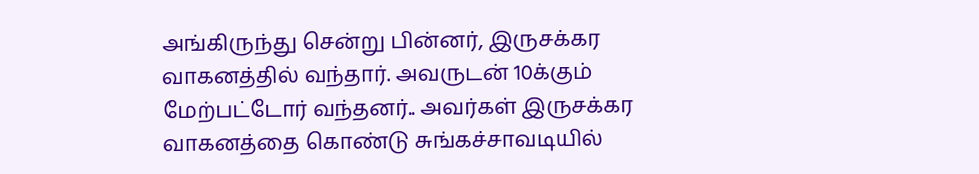அங்கிருந்து சென்று பின்னர், இருசக்கர வாகனத்தில் வந்தார். அவருடன் 10க்கும் மேற்பட்டோர் வந்தனர்.. அவர்கள் இருசக்கர வாகனத்தை கொண்டு சுங்கச்சாவடியில்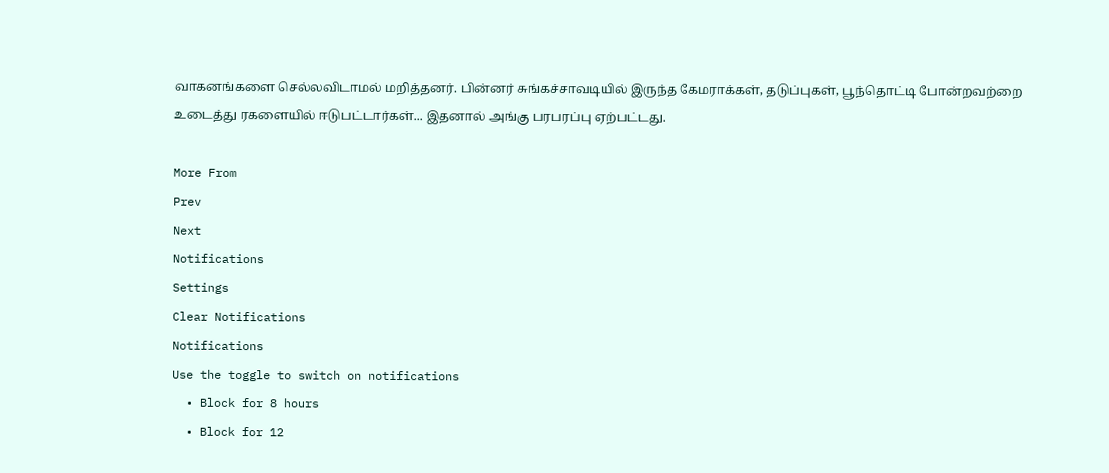வாகனங்களை செல்லவிடாமல் மறித்தனர். பின்னர் சுங்கச்சாவடியில் இருந்த கேமராக்கள், தடுப்புகள், பூந்தொட்டி போன்றவற்றை உடைத்து ரகளையில் ஈடுபட்டார்கள்... இதனால் அங்கு பரபரப்பு ஏற்பட்டது.

More From
Prev
Next
Notifications
Settings
Clear Notifications
Notifications
Use the toggle to switch on notifications
  • Block for 8 hours
  • Block for 12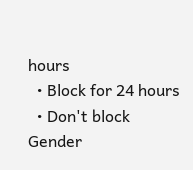hours
  • Block for 24 hours
  • Don't block
Gender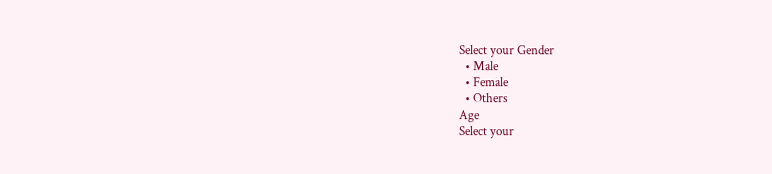Select your Gender
  • Male
  • Female
  • Others
Age
Select your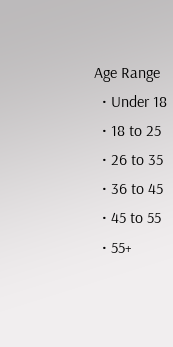Age Range
  • Under 18
  • 18 to 25
  • 26 to 35
  • 36 to 45
  • 45 to 55
  • 55+